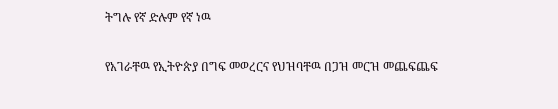ትግሉ የኛ ድሉም የኛ ነዉ

የአገራቸዉ የኢትዮጵያ በግፍ መወረርና የህዝባቸዉ በጋዝ መርዝ መጨፍጨፍ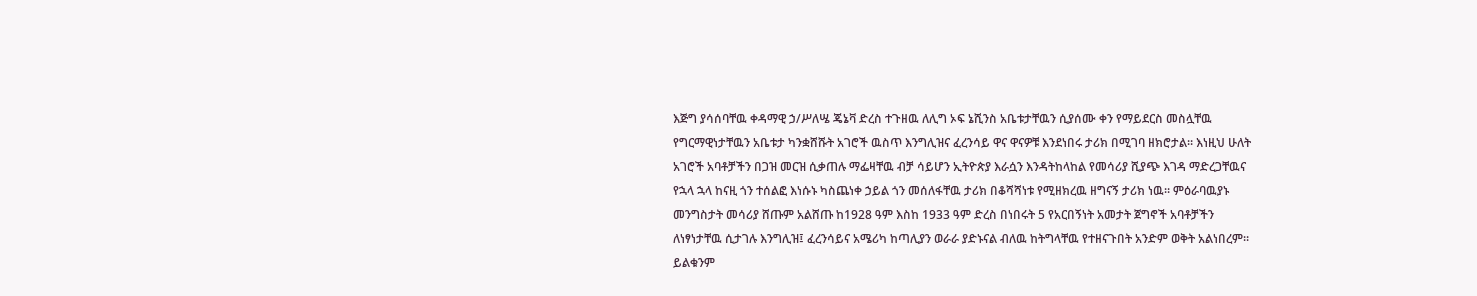እጅግ ያሳሰባቸዉ ቀዳማዊ ኃ/ሥለሤ ጄኔቫ ድረስ ተጉዘዉ ለሊግ ኦፍ ኔሺንስ አቤቱታቸዉን ሲያሰሙ ቀን የማይደርስ መስሏቸዉ የግርማዊነታቸዉን አቤቱታ ካንቋሸሹት አገሮች ዉስጥ እንግሊዝና ፈረንሳይ ዋና ዋናዎቹ እንደነበሩ ታሪክ በሚገባ ዘክሮታል። እነዚህ ሁለት አገሮች አባቶቻችን በጋዝ መርዝ ሲቃጠሉ ማፌዛቸዉ ብቻ ሳይሆን ኢትዮጵያ እራሷን እንዳትከላከል የመሳሪያ ሺያጭ እገዳ ማድረጋቸዉና የኋላ ኋላ ከናዚ ጎን ተሰልፎ እነሱኑ ካስጨነቀ ኃይል ጎን መሰለፋቸዉ ታሪክ በቆሻሻነቱ የሚዘክረዉ ዘግናኝ ታሪክ ነዉ። ምዕራባዉያኑ መንግስታት መሳሪያ ሸጡም አልሸጡ ከ1928 ዓም እስከ 1933 ዓም ድረስ በነበሩት 5 የአርበኝነት አመታት ጀግኖች አባቶቻችን ለነፃነታቸዉ ሲታገሉ እንግሊዝ፤ ፈረንሳይና አሜሪካ ከጣሊያን ወራራ ያድኑናል ብለዉ ከትግላቸዉ የተዘናጉበት አንድም ወቅት አልነበረም። ይልቁንም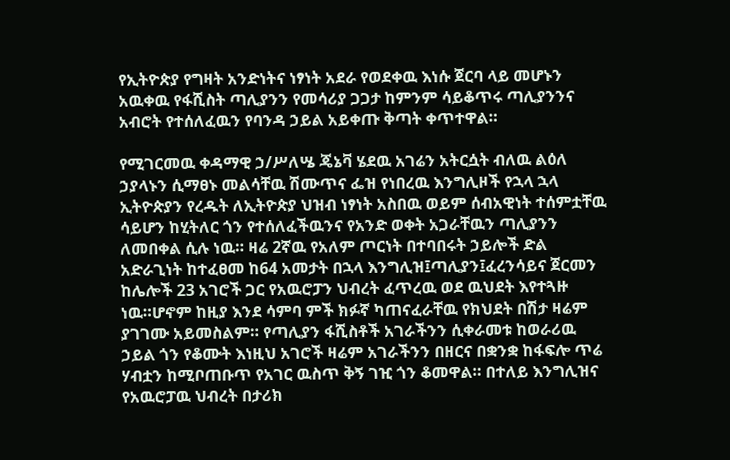የኢትዮጵያ የግዛት አንድነትና ነፃነት አደራ የወደቀዉ እነሱ ጀርባ ላይ መሆኑን አዉቀዉ የፋሺስት ጣሊያንን የመሳሪያ ጋጋታ ከምንም ሳይቆጥሩ ጣሊያንንና አብሮት የተሰለፈዉን የባንዳ ኃይል አይቀጡ ቅጣት ቀጥተዋል።

የሚገርመዉ ቀዳማዊ ኃ/ሥለሤ ጄኔቫ ሄደዉ አገሬን አትርሷት ብለዉ ልዕለ ኃያላኑን ሲማፀኑ መልሳቸዉ ሽሙጥና ፌዝ የነበረዉ እንግሊዞች የኋላ ኋላ ኢትዮጵያን የረዱት ለኢትዮጵያ ህዝብ ነፃነት አስበዉ ወይም ሰብአዊነት ተሰምቷቸዉ ሳይሆን ከሂትለር ጎን የተሰለፈችዉንና የአንድ ወቀት አጋራቸዉን ጣሊያንን ለመበቀል ሲሉ ነዉ። ዛሬ 2ኛዉ የአለም ጦርነት በተባበሩት ኃይሎች ድል አድራጊነት ከተፈፀመ ከ64 አመታት በኋላ እንግሊዝ፤ጣሊያን፤ፈረንሳይና ጀርመን ከሌሎች 23 አገሮች ጋር የአዉሮፓን ህብረት ፈጥረዉ ወደ ዉህደት እየተጓዙ ነዉ።ሆኖም ከዚያ እንደ ሳምባ ምች ክፉኛ ካጠናፈራቸዉ የክህደት በሽታ ዛሬም ያገገሙ አይመስልም። የጣሊያን ፋሺስቶች አገራችንን ሲቀራመቱ ከወራሪዉ ኃይል ጎን የቆሙት እነዚህ አገሮች ዛሬም አገራችንን በዘርና በቋንቋ ከፋፍሎ ጥሬ ሃብቷን ከሚቦጠቡጥ የአገር ዉስጥ ቅኝ ገዢ ጎን ቆመዋል። በተለይ እንግሊዝና የአዉሮፓዉ ህብረት በታሪክ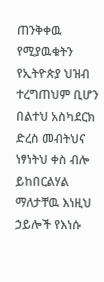ጠንቅቀዉ የሚያዉቁትን የኢትዮጵያ ህዝብ ተረግጠህም ቢሆን በልተህ አስካደርክ ድረስ መብትህና ነፃነትህ ቀስ ብሎ ይከበርልሃል ማለታቸዉ እነዚህ ኃይሎች የእነሱ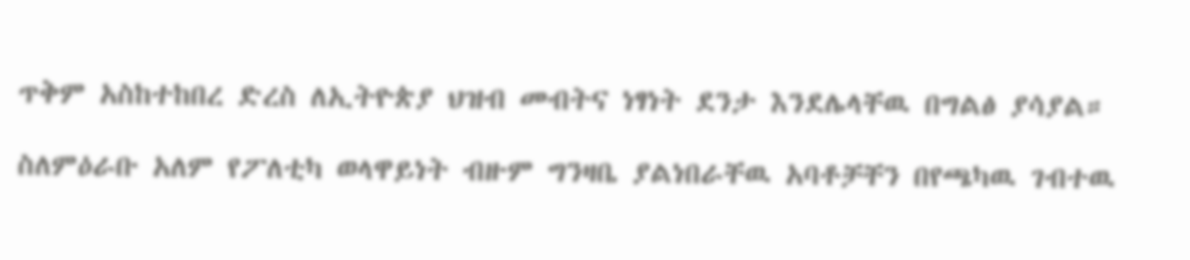ጥቅም አስከተከበረ ድረስ ለኢትዮጵያ ህዝብ መብትና ነፃነት ደንታ እንደሌላቸዉ በግልፅ ያሳያል።

ስለምዕራቡ አለም የፖለቲካ ወላዋይነት ብዙም ግንዛቤ ያልነበራቸዉ አባቶቻቸን በየጫካዉ ገብተዉ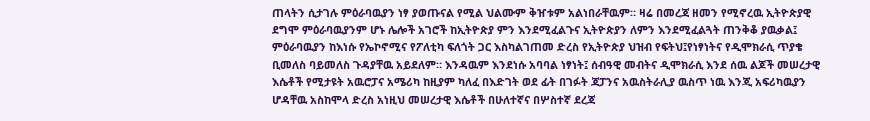ጠላትን ሲታገሉ ምዕራባዉያን ነፃ ያወጡናል የሚል ህልሙም ቅዠቱም አልነበራቸዉም። ዛሬ በመረጃ ዘመን የሚኖረዉ ኢትዮጵያዊ ደግሞ ምዕራባዉያንም ሆኑ ሌሎች አገሮች ከኢትዮጵያ ምን እንደሚፈልጉና ኢትዮጵያን ለምን እንደሚፈልጓት ጠንቅቆ ያዉቃል፤ ምዕራባዉያን ከእነሱ የኤኮኖሚና የፖለቲካ ፍለጎት ጋር እስካልገጠመ ድረስ የኢትዮጵያ ህዝብ የፍትህ፤የነፃነትና የዲሞክራሲ ጥያቄ ቢመለስ ባይመለስ ጉዳያቸዉ አይደለም። እንዳዉም እንደነሱ አባባል ነፃነት፤ ሰብዓዊ መብትና ዲሞክራሲ እንደ ሰዉ ልጆች መሠረታዊ እሴቶች የሚታዩት አዉሮፓና አሜሪካ ከዚያም ካለፈ በእድገት ወደ ፊት በገፉት ጃፓንና አዉስትራሊያ ዉስጥ ነዉ እንጂ አፍሪካዉያን ሆዳቸዉ አስከሞላ ድረስ አነዚህ መሠረታዊ እሴቶች በሁለተኛና በሦስተኛ ደረጃ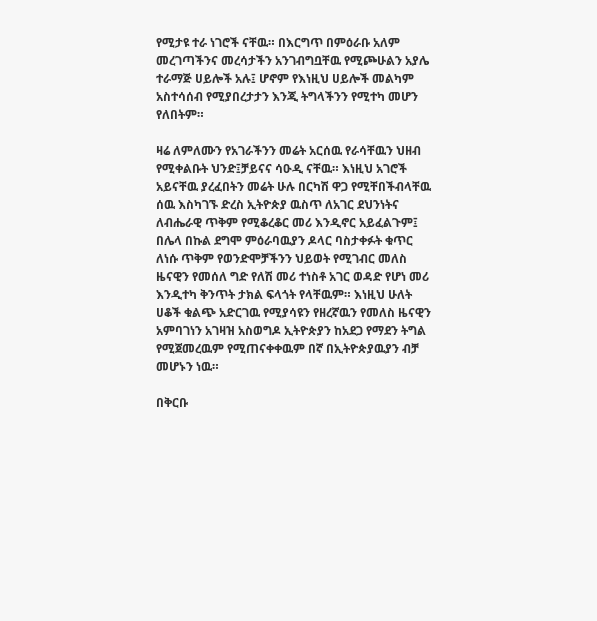የሚታዩ ተራ ነገሮች ናቸዉ። በእርግጥ በምዕራቡ አለም መረገጣችንና መረሳታችን አንገብግቧቸዉ የሚጮሁልን አያሌ ተራማጅ ሀይሎች አሉ፤ ሆኖም የእነዚህ ሀይሎች መልካም አስተሳሰብ የሚያበረታታን እንጂ ትግላችንን የሚተካ መሆን የለበትም።

ዛሬ ለምለሙን የአገራችንን መሬት አርሰዉ የራሳቸዉን ህዘብ የሚቀልቡት ህንድ፤ቻይናና ሳዑዲ ናቸዉ። እነዚህ አገሮች አይናቸዉ ያረፈበትን መሬት ሁሉ በርካሽ ዋጋ የሚቸበችብላቸዉ ሰዉ እስካገኙ ድረስ ኢትዮጵያ ዉስጥ ለአገር ደህንነትና ለብሔራዊ ጥቅም የሚቆረቆር መሪ እንዲኖር አይፈልጉም፤ በሌላ በኩል ደግሞ ምዕራባዉያን ዶላር ባስታቀፉት ቁጥር ለነሱ ጥቅም የወንድሞቻችንን ህይወት የሚገብር መለስ ዜናዊን የመሰለ ግድ የለሽ መሪ ተነስቶ አገር ወዳድ የሆነ መሪ እንዲተካ ቅንጥት ታክል ፍላጎት የላቸዉም። እነዚህ ሁለት ሀቆች ቁልጭ አድርገዉ የሚያሳዩን የዘረኛዉን የመለስ ዜናዊን አምባገነን አገዛዝ አስወግዶ ኢትዮጵያን ከአደጋ የማደን ትግል የሚጀመረዉም የሚጠናቀቀዉም በኛ በኢትዮጵያዉያን ብቻ መሆኑን ነዉ።

በቅርቡ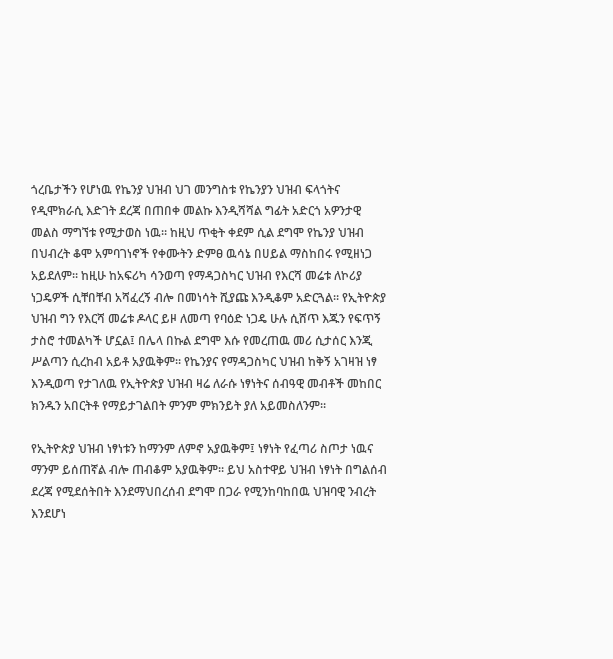ጎረቤታችን የሆነዉ የኬንያ ህዝብ ህገ መንግስቱ የኬንያን ህዝብ ፍላጎትና የዲሞክራሲ እድገት ደረጃ በጠበቀ መልኩ እንዲሻሻል ግፊት አድርጎ አዎንታዊ መልስ ማግኘቱ የሚታወስ ነዉ። ከዚህ ጥቂት ቀደም ሲል ደግሞ የኬንያ ህዝብ በህብረት ቆሞ አምባገነኖች የቀሙትን ድምፀ ዉሳኔ በሀይል ማስከበሩ የሚዘነጋ አይደለም። ከዚሁ ከአፍሪካ ሳንወጣ የማዳጋስካር ህዝብ የእርሻ መሬቱ ለኮሪያ ነጋዴዎች ሲቸበቸብ አሻፈረኝ ብሎ በመነሳት ሺያጩ እንዲቆም አድርጓል። የኢትዮጵያ ህዝብ ግን የእርሻ መሬቱ ዶላር ይዞ ለመጣ የባዕድ ነጋዴ ሁሉ ሲሸጥ እጁን የፍጥኝ ታስሮ ተመልካች ሆኗል፤ በሌላ በኩል ደግሞ እሱ የመረጠዉ መሪ ሲታሰር እንጂ ሥልጣን ሲረከብ አይቶ አያዉቅም። የኬንያና የማዳጋስካር ህዝብ ከቅኝ አገዛዝ ነፃ እንዲወጣ የታገለዉ የኢትዮጵያ ህዝብ ዛሬ ለራሱ ነፃነትና ሰብዓዊ መብቶች መከበር ክንዱን አበርትቶ የማይታገልበት ምንም ምክንይት ያለ አይመስለንም።

የኢትዮጵያ ህዝብ ነፃነቱን ከማንም ለምኖ አያዉቅም፤ ነፃነት የፈጣሪ ስጦታ ነዉና ማንም ይሰጠኛል ብሎ ጠብቆም አያዉቅም። ይህ አስተዋይ ህዝብ ነፃነት በግልሰብ ደረጃ የሚደሰትበት እንደማህበረሰብ ደግሞ በጋራ የሚንከባከበዉ ህዝባዊ ንብረት እንደሆነ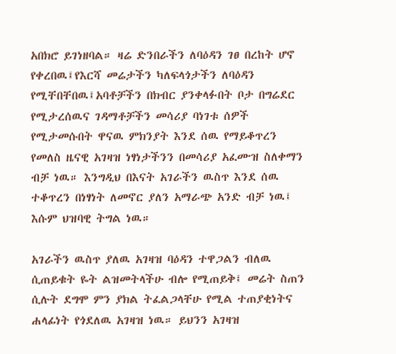አበክሮ ይገነዘባል። ዛሬ ድንበራችን ለባዕዳን ገፀ በረከት ሆኖ የቀረበዉ፤የእርሻ መሬታችን ካለፍላጎታችን ለባዕዳን የሚቸበቸበዉ፤አባቶቻችን በክብር ያንቀላፉበት ቦታ በግሬደር የሚታረሰዉና ገዳማቶቻችን መሳሪያ ባነገቱ ሰዎች የሚታመሱበት ዋናዉ ምክንያት እንደ ሰዉ የማይቆጥረን የመለስ ዜናዊ አገዛዝ ነፃነታችንን በመሳሪያ አፈሙዝ ስለቀማን ብቻ ነዉ። እንግዲህ በእናት አገራችን ዉስጥ እንደ ሰዉ ተቆጥረን በነፃነት ለመኖር ያለን አማራጭ አንድ ብቻ ነዉ፤ እሱም ህዝባዊ ትግል ነዉ።

አገራችን ዉስጥ ያለዉ አገዛዝ ባዕዳን ተዋጋልን ብለዉ ሲጠይቁት ዬት ልዝመትላችሁ ብሎ የሚጠይቅ፤ መሬት ስጠን ሲሉት ደግሞ ምን ያክል ትፈልጋላቸሁ የሚል ተጠያቂነትና ሐላፊነት የጎደለዉ አገዛዝ ነዉ። ይህንን አገዛዝ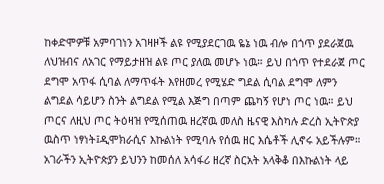ከቀድሞዎቹ አምባገነን አገዛዞች ልዩ የሚያደርገዉ ዬኔ ነዉ ብሎ በጎጥ ያደራጀዉ ለህዝብና ለአገር የማይታዘዝ ልዩ ጦር ያለዉ መሆኑ ነዉ። ይህ በጎጥ የተደራጀ ጦር ደግሞ አጥፋ ሲባል ለማጥፋት እየዘመረ የሚሄድ ግደል ሲባል ደግሞ ለምን ልግደል ሳይሆን ስንት ልግደል የሚል እጅግ በጣም ጨካኝ የሆነ ጦር ነዉ። ይህ ጦርና ለዚህ ጦር ትዕዛዝ የሚሰጠዉ ዘረኛዉ መለስ ዜናዊ እስካሉ ድረስ ኢትዮጵያ ዉስጥ ነፃነት፤ዲሞክራሲና እኩልነት የሚባሉ የሰዉ ዘር እሴቶች ሊኖሩ አይችሉም። አገራችን ኢትዮጵያን ይህንን ከመሰለ አሳፋሪ ዘረኛ ስርአት አላቅቆ በእኩልነት ላይ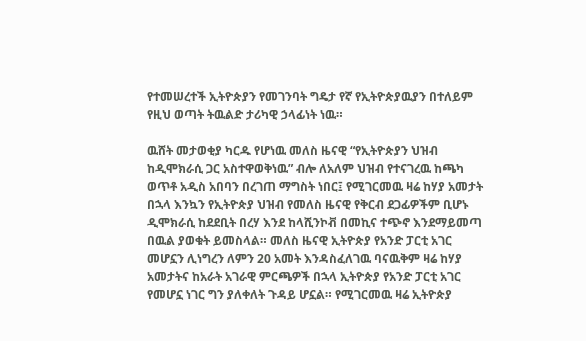የተመሠረተች ኢትዮጵያን የመገንባት ግዴታ የኛ የኢትዮጵያዉያን በተለይም የዚህ ወጣት ትዉልድ ታሪካዊ ኃላፊነት ነዉ።

ዉሸት መታወቂያ ካርዱ የሆነዉ መለስ ዜናዊ “የኢትዮጵያን ህዝብ ከዲሞክራሲ ጋር አስተዋወቅነዉ” ብሎ ለአለም ህዝብ የተናገረዉ ከጫካ ወጥቶ አዲስ አበባን በረገጠ ማግስት ነበር፤ የሚገርመዉ ዛሬ ከሃያ አመታት በኋላ እንኳን የኢትዮጵያ ህዝብ የመለስ ዜናዊ የቅርብ ደጋፊዎችም ቢሆኑ ዲሞክራሲ ከደደቢት በረሃ እንደ ከላሺንኮቭ በመኪና ተጭኖ እንደማይመጣ በዉል ያወቁት ይመስላል። መለስ ዜናዊ ኢትዮጵያ የአንድ ፓርቲ አገር መሆኗን ሊነግረን ለምን 20 አመት እንዳስፈለገዉ ባናዉቅም ዛሬ ከሃያ አመታትና ከአራት አገራዊ ምርጫዎች በኋላ ኢትዮጵያ የአንድ ፓርቲ አገር የመሆኗ ነገር ግን ያለቀለት ጉዳይ ሆኗል። የሚገርመዉ ዛሬ ኢትዮጵያ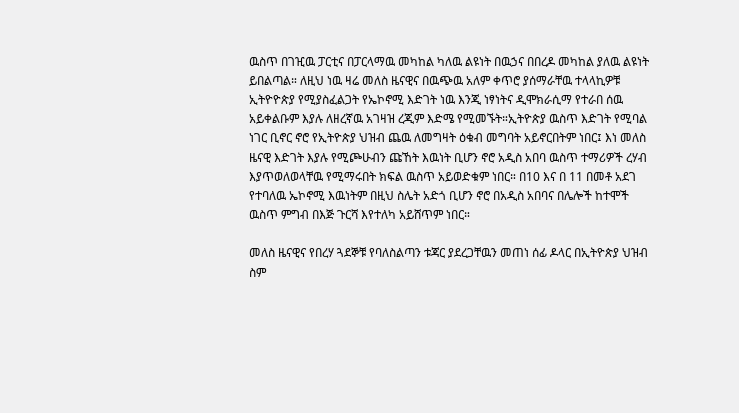ዉስጥ በገዢዉ ፓርቲና በፓርላማዉ መካከል ካለዉ ልዩነት በዉኃና በበረዶ መካከል ያለዉ ልዩነት ይበልጣል። ለዚህ ነዉ ዛሬ መለስ ዜናዊና በዉጭዉ አለም ቀጥሮ ያሰማራቸዉ ተላላኪዎቹ ኢትዮዮጵያ የሚያስፈልጋት የኤኮኖሚ እድገት ነዉ እንጂ ነፃነትና ዲሞክራሲማ የተራበ ሰዉ አይቀልቡም እያሉ ለዘረኛዉ አገዛዝ ረጂም እድሜ የሚመኙት።ኢትዮጵያ ዉስጥ እድገት የሚባል ነገር ቢኖር ኖሮ የኢትዮጵያ ህዝብ ጨዉ ለመግዛት ዕቁብ መግባት አይኖርበትም ነበር፤ እነ መለስ ዜናዊ እድገት እያሉ የሚጮሁብን ጩኸት እዉነት ቢሆን ኖሮ አዲስ አበባ ዉስጥ ተማሪዎች ረሃብ እያጥወለወላቸዉ የሚማሩበት ክፍል ዉስጥ አይወድቁም ነበር። በ10 እና በ 11 በመቶ አደገ የተባለዉ ኤኮኖሚ እዉነትም በዚህ ስሌት አድጎ ቢሆን ኖሮ በአዲስ አበባና በሌሎች ከተሞች ዉስጥ ምግብ በእጅ ጉርሻ እየተለካ አይሸጥም ነበር።

መለስ ዜናዊና የበረሃ ጓደኞቹ የባለስልጣን ቱጃር ያደረጋቸዉን መጠነ ሰፊ ዶላር በኢትዮጵያ ህዝብ ስም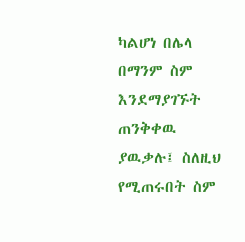ካልሆነ በሌላ በማንም ስም እንደማያገኙት ጠንቅቀዉ ያዉቃሉ፤ ስለዚህ የሚጠሩበት ስም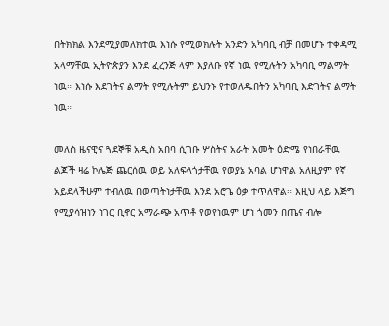በትክክል እንደሚያመለክተዉ እነሱ የሚወክሉት አንድን አካባቢ ብቻ በመሆኑ ተቀዳሚ አላማቸዉ ኢትዮጵያን እንደ ፈረንጅ ላም እያለቡ የኛ ነዉ የሚሉትን አካባቢ ማልማት ነዉ። እነሱ እደገትና ልማት የሚሉትም ይህንኑ የተወለዱበትን አካባቢ እድገትና ልማት ነዉ።

መለስ ዜናዊና ጓደኞቹ አዲስ አበባ ሲገቡ ሦስትና አራት አመት ዕድሜ የነበራቸዉ ልጆች ዛሬ ኮሌጅ ጨርሰዉ ወይ አለፍላጎታቸዉ የወያኔ አባል ሆነዋል አለዚያም የኛ አይደላችሁም ተብለዉ በወጣትነታቸዉ እንደ አሮጌ ዕቃ ተጥለዋል። እዚህ ላይ እጅግ የሚያሳዝነን ነገር ቢኖር አማራጭ አጥቶ የወየነዉም ሆነ ጎመን በጤና ብሎ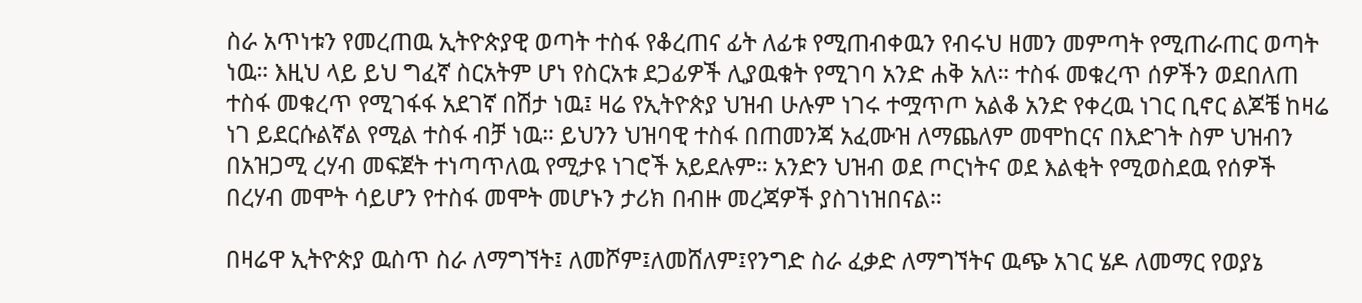ስራ አጥነቱን የመረጠዉ ኢትዮጵያዊ ወጣት ተስፋ የቆረጠና ፊት ለፊቱ የሚጠብቀዉን የብሩህ ዘመን መምጣት የሚጠራጠር ወጣት ነዉ። እዚህ ላይ ይህ ግፈኛ ስርአትም ሆነ የስርአቱ ደጋፊዎች ሊያዉቁት የሚገባ አንድ ሐቅ አለ። ተስፋ መቁረጥ ሰዎችን ወደበለጠ ተስፋ መቁረጥ የሚገፋፋ አደገኛ በሽታ ነዉ፤ ዛሬ የኢትዮጵያ ህዝብ ሁሉም ነገሩ ተሟጥጦ አልቆ አንድ የቀረዉ ነገር ቢኖር ልጆቼ ከዛሬ ነገ ይደርሱልኛል የሚል ተስፋ ብቻ ነዉ። ይህንን ህዝባዊ ተስፋ በጠመንጃ አፈሙዝ ለማጨለም መሞከርና በእድገት ስም ህዝብን በአዝጋሚ ረሃብ መፍጀት ተነጣጥለዉ የሚታዩ ነገሮች አይደሉም። አንድን ህዝብ ወደ ጦርነትና ወደ እልቂት የሚወስደዉ የሰዎች በረሃብ መሞት ሳይሆን የተስፋ መሞት መሆኑን ታሪክ በብዙ መረጃዎች ያስገነዝበናል።

በዛሬዋ ኢትዮጵያ ዉስጥ ስራ ለማግኘት፤ ለመሾም፤ለመሸለም፤የንግድ ስራ ፈቃድ ለማግኘትና ዉጭ አገር ሄዶ ለመማር የወያኔ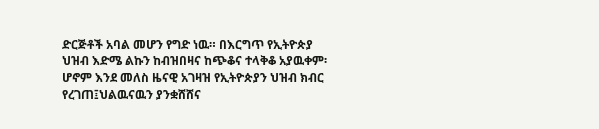ድርጅቶች አባል መሆን የግድ ነዉ። በእርግጥ የኢትዮጵያ ህዝብ እድሜ ልኩን ከብዝበዛና ከጭቆና ተላቅቆ አያዉቀም፡ ሆኖም እንደ መለስ ዜናዊ አገዛዝ የኢትዮጵያን ህዝብ ክብር የረገጠ፤ህልዉናዉን ያንቋሸሸና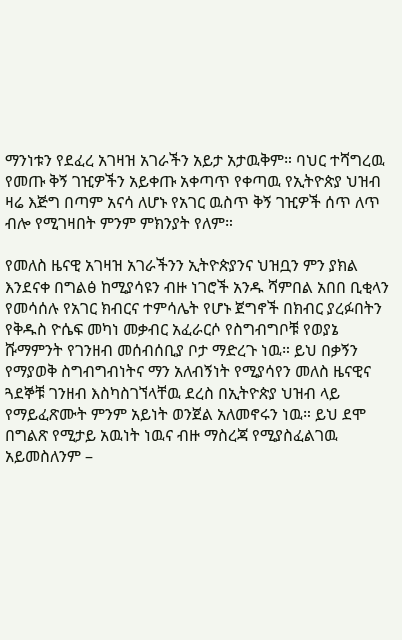ማንነቱን የደፈረ አገዛዝ አገራችን አይታ አታዉቅም። ባህር ተሻግረዉ የመጡ ቅኝ ገዢዎችን አይቀጡ አቀጣጥ የቀጣዉ የኢትዮጵያ ህዝብ ዛሬ እጅግ በጣም አናሳ ለሆኑ የአገር ዉስጥ ቅኝ ገዢዎች ሰጥ ለጥ ብሎ የሚገዛበት ምንም ምክንያት የለም።

የመለስ ዜናዊ አገዛዝ አገራችንን ኢትዮጵያንና ህዝቧን ምን ያክል እንደናቀ በግልፅ ከሚያሳዩን ብዙ ነገሮች አንዱ ሻምበል አበበ ቢቂላን የመሳሰሉ የአገር ክብርና ተምሳሌት የሆኑ ጀግኖች በክብር ያረፉበትን የቅዱስ ዮሴፍ መካነ መቃብር አፈራርሶ የስግብግቦቹ የወያኔ ሹማምንት የገንዘብ መሰብሰቢያ ቦታ ማድረጉ ነዉ። ይህ በቃኝን የማያወቅ ስግብግብነትና ማን አለብኝነት የሚያሳየን መለስ ዜናዊና ጓደኞቹ ገንዘብ እስካስገኘላቸዉ ደረስ በኢትዮጵያ ህዝብ ላይ የማይፈጽሙት ምንም አይነት ወንጀል አለመኖሩን ነዉ። ይህ ደሞ በግልጽ የሚታይ አዉነት ነዉና ብዙ ማስረጃ የሚያስፈልገዉ አይመስለንም –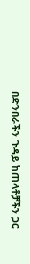በድንበራችን ጉዳይ ከጠላቶቻችን ጋር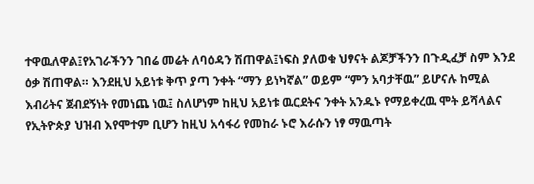ተዋዉለዋል፤የአገራችንን ገበሬ መሬት ለባዕዳን ሽጠዋል፤ነፍስ ያለወቁ ህፃናት ልጆቻችንን በጉዲፈቻ ስም እንደ ዕቃ ሽጠዋል። እንደዚህ አይነቱ ቅጥ ያጣ ንቀት “ማን ይነካኛል” ወይም “ምን አባታቸዉ” ይሆናሉ ከሚል እብሪትና ጀብደኝነት የመነጨ ነዉ፤ ስለሆነም ከዚህ አይነቱ ዉርደትና ንቀት አንዱኑ የማይቀረዉ ሞት ይሻላልና የኢትዮጵያ ህዝብ እየሞተም ቢሆን ከዚህ አሳፋሪ የመከራ ኑሮ እራሱን ነፃ ማዉጣት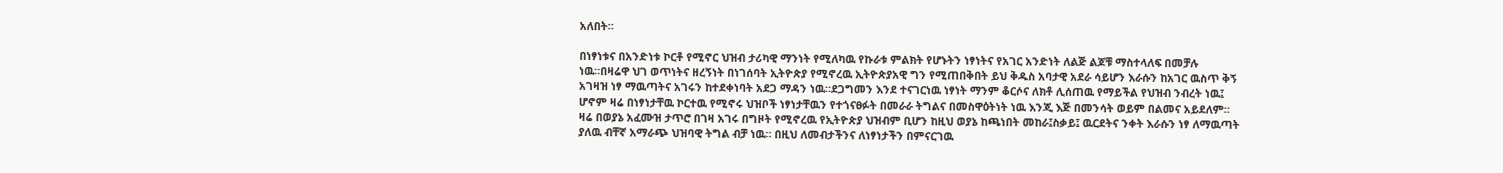አለበት።

በነፃነቱና በአንድነቱ ኮርቶ የሚኖር ህዝብ ታሪካዊ ማንነት የሚለካዉ የኩራቱ ምልክት የሆኑትን ነፃነትና የአገር አንድነት ለልጅ ልጆቹ ማስተላለፍ በመቻሉ ነዉ።በዛሬዋ ህገ ወጥነትና ዘረኝነት በነገሰባት ኢትዮጵያ የሚኖረዉ ኢትዮጵያአዊ ግን የሚጠበቅበት ይህ ቅዱስ አባታዊ አደራ ሳይሆን እራሱን ከአገር ዉስጥ ቅኝ አገዛዝ ነፃ ማዉጣትና አገሩን ከተደቀነባት አደጋ ማዳን ነዉ።ደጋግመን እንደ ተናገርነዉ ነፃነት ማንም ቆርሶና ለክቶ ሊሰጠዉ የማይችል የህዝብ ንብረት ነዉ፤ ሆኖም ዛሬ በነፃነታቸዉ ኮርተዉ የሚኖሩ ህዝቦች ነፃነታቸዉን የተጎናፀፉት በመራራ ትግልና በመስዋዕትነት ነዉ እንጂ እጅ በመንሳት ወይም በልመና አይደለም። ዛሬ በወያኔ አፈሙዝ ታጥሮ በገዛ አገሩ በግዞት የሚኖረዉ የኢትዮጵያ ህዝብም ቢሆን ከዚህ ወያኔ ከጫነበት መከራ፤ስቃይ፤ ዉርደትና ንቀት እራሱን ነፃ ለማዉጣት ያለዉ ብቸኛ አማራጭ ህዝባዊ ትግል ብቻ ነዉ። በዚህ ለመብታችንና ለነፃነታችን በምናርገዉ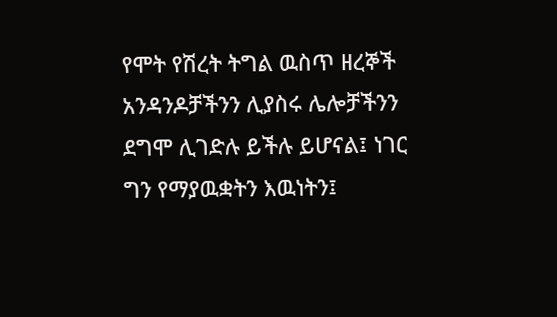የሞት የሽረት ትግል ዉስጥ ዘረኞች አንዳንዶቻችንን ሊያስሩ ሌሎቻችንን ደግሞ ሊገድሉ ይችሉ ይሆናል፤ ነገር ግን የማያዉቋትን እዉነትን፤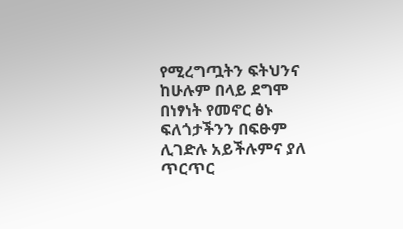የሚረግጧትን ፍትህንና ከሁሉም በላይ ደግሞ በነፃነት የመኖር ፅኑ ፍለጎታችንን በፍፁም ሊገድሉ አይችሉምና ያለ ጥርጥር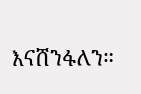እናሸንፋለን።